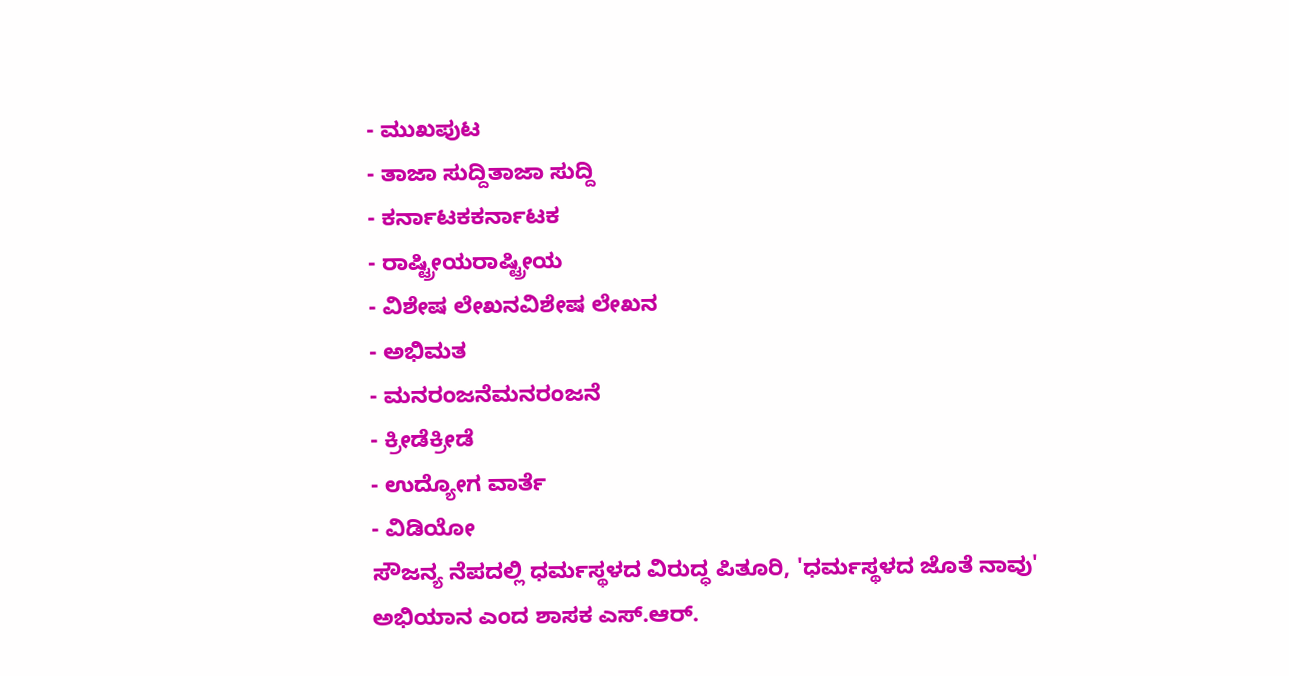- ಮುಖಪುಟ
- ತಾಜಾ ಸುದ್ದಿತಾಜಾ ಸುದ್ದಿ
- ಕರ್ನಾಟಕಕರ್ನಾಟಕ
- ರಾಷ್ಟ್ರೀಯರಾಷ್ಟ್ರೀಯ
- ವಿಶೇಷ ಲೇಖನವಿಶೇಷ ಲೇಖನ
- ಅಭಿಮತ
- ಮನರಂಜನೆಮನರಂಜನೆ
- ಕ್ರೀಡೆಕ್ರೀಡೆ
- ಉದ್ಯೋಗ ವಾರ್ತೆ
- ವಿಡಿಯೋ
ಸೌಜನ್ಯ ನೆಪದಲ್ಲಿ ಧರ್ಮಸ್ಥಳದ ವಿರುದ್ಧ ಪಿತೂರಿ, 'ಧರ್ಮಸ್ಥಳದ ಜೊತೆ ನಾವು' ಅಭಿಯಾನ ಎಂದ ಶಾಸಕ ಎಸ್.ಆರ್.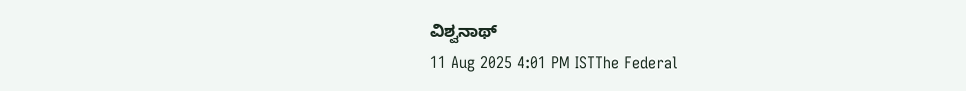ವಿಶ್ವನಾಥ್
11 Aug 2025 4:01 PM ISTThe Federal